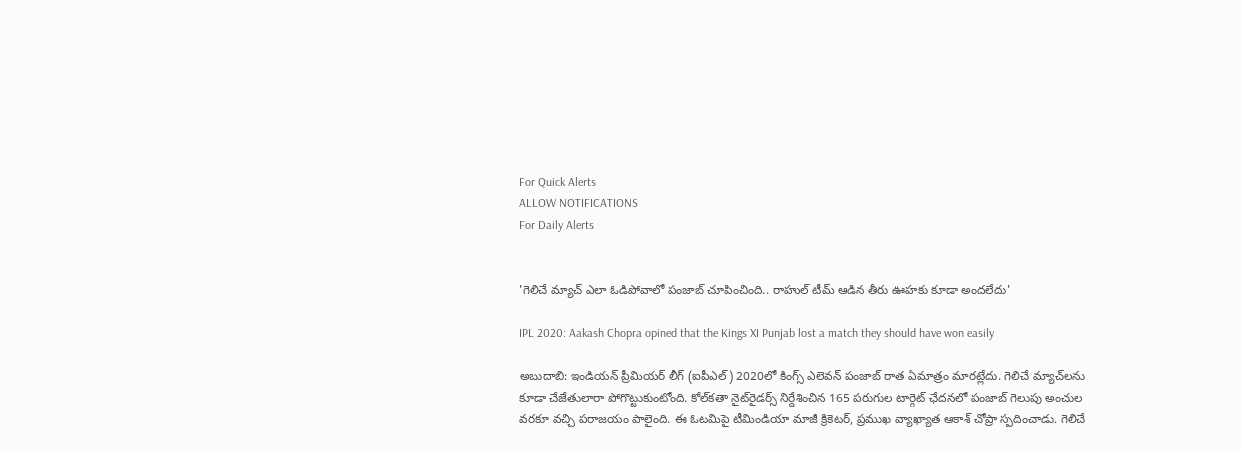For Quick Alerts
ALLOW NOTIFICATIONS
For Daily Alerts


'గెలిచే మ్యాచ్‌ ఎలా ఓడిపోవాలో పంజాబ్‌ చూపించింది.. రాహుల్‌ టీమ్‌ ఆడిన తీరు ఊహకు కూడా అందలేదు'

IPL 2020: Aakash Chopra opined that the Kings XI Punjab lost a match they should have won easily

అబుదాబి: ఇండియన్ ప్రీమియర్ లీగ్ (ఐపీఎల్) 2020లో కింగ్స్‌ ఎలెవన్‌ పంజాబ్‌ రాత ఏమాత్రం మారట్లేదు. గెలిచే మ్యాచ్‌లను కూడా చేజేతులారా పోగొట్టుకుంటోంది. కోల్‌కతా నైట్‌రైడర్స్‌‌ నిర్దేశించిన 165 పరుగుల టార్గెట్‌ ఛేదనలో పంజాబ్‌ గెలుపు అంచుల వరకూ వచ్చి పరాజయం పాలైంది. ఈ ఓటమిపై టీమిండియా మాజీ క్రికెటర్, ప్రముఖ వ్యాఖ్యాత‌ ఆకాశ్ ‌చోప్రా స్పదించాడు. గెలిచే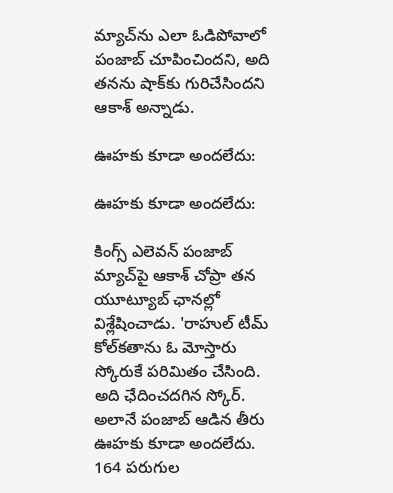మ్యాచ్‌ను ఎలా ఓడిపోవాలో పంజాబ్‌ చూపించిందని, అది తనను షాక్‌కు గురిచేసిందని ఆకాశ్‌ అన్నాడు.

ఊహకు కూడా అందలేదు:

ఊహకు కూడా అందలేదు:

కింగ్స్‌ ఎలెవన్‌ పంజాబ్ మ్యాచ్‌పై ఆకాశ్‌ చోప్రా తన యూట్యూబ్‌ ఛానల్లో విశ్లేషించాడు. 'రాహుల్‌ టీమ్‌ కోల్‌కతాను ఓ మోస్తారు స్కోరుకే పరిమితం చేసింది. అది ఛేదించదగిన స్కోర్. అలానే పంజాబ్‌ ఆడిన తీరు ఊహకు కూడా అందలేదు. 164 పరుగుల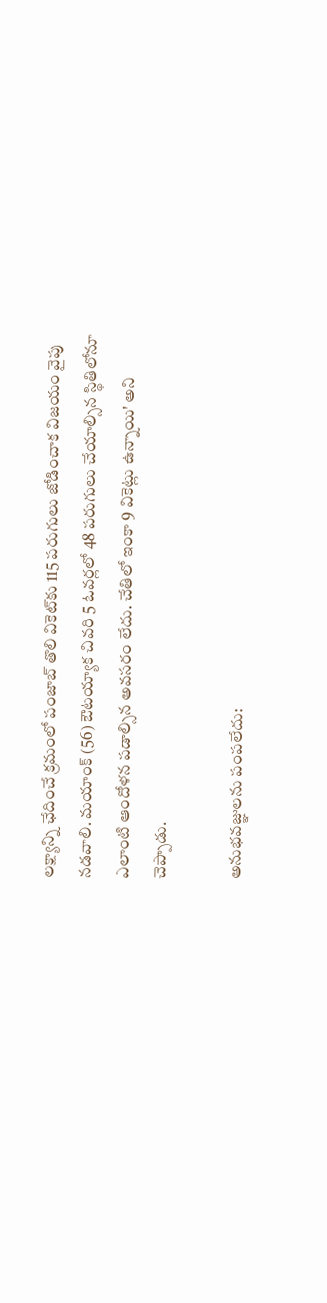లక్ష్యాన్ని ఛేదించే క్రమంలో పంజాబ్‌ తొలి వికెట్‌కు 115 పరుగులు జోడించాక విజయం వైపు నడవాలి. మయాంక్ ‌(56) ఔటయ్యాక చివరి 5 ఓవర్లలో 48 పరుగులు చేయాల్సిన స్థితిలోనూ ఎలాంటి ఆందోళన పడాల్సిన అవసరం లేదు. చేతిలో ఇంకా 9 వికెట్లు ఉన్నాయి' అని చెప్పాడు.

అనుభవజ్ఞులను పంపలేదు: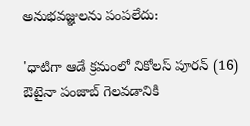అనుభవజ్ఞులను పంపలేదు:

'ధాటిగా ఆడే క్రమంలో నికోలస్‌ పూరన్ ‌(16) ఔటైనా పంజాబ్‌ గెలవడానికి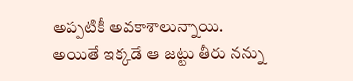అప్పటికీ అవకాశాలున్నాయి. అయితే ఇక్కడే ఆ జట్టు తీరు నన్ను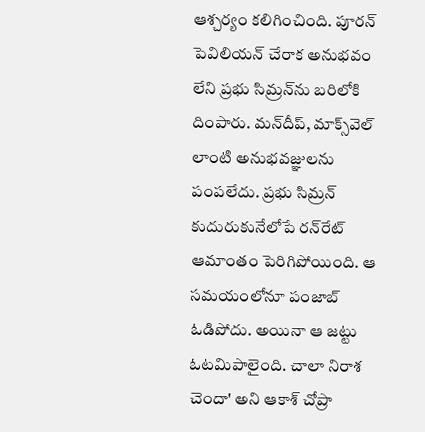ఆశ్చర్యం కలిగించింది. పూరన్‌ పెవిలియన్‌ చేరాక అనుభవం లేని ప్రభు సిమ్రన్‌ను బరిలోకి దింపారు. మన్‌దీప్, మాక్స్‌వెల్‌ లాంటి అనుభవజ్ఞులను పంపలేదు. ప్రభు సిమ్రన్‌ కుదురుకునేలోపే రన్‌రేట్‌ ఆమాంతం పెరిగిపోయింది. ఆ సమయంలోనూ పంజాబ్‌ ఓడిపోదు. అయినా ఆ జట్టు ఓటమిపాలైంది. చాలా నిరాశ చెందా' అని ఆకాశ్‌ చోప్రా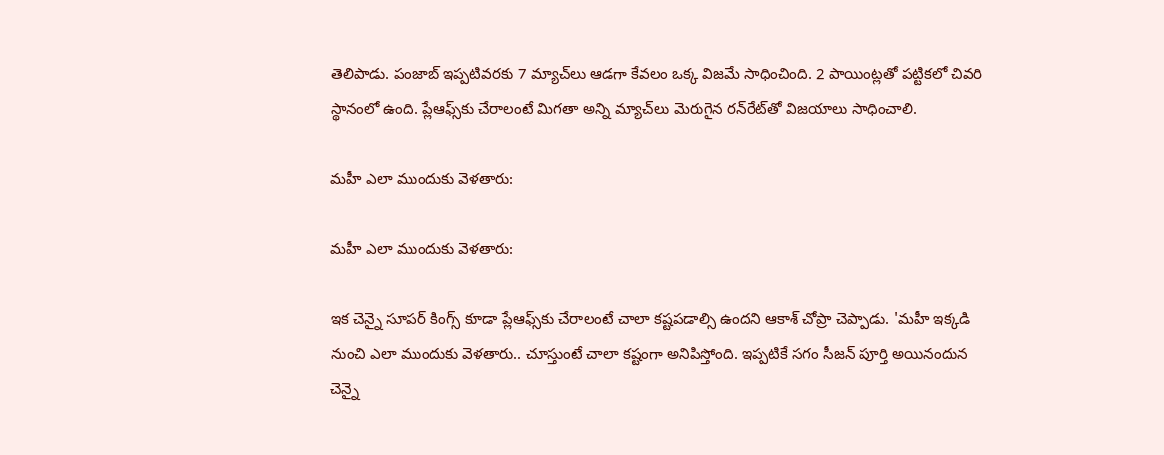తెలిపాడు. పంజాబ్ ఇప్పటివరకు 7 మ్యాచ్‌లు ఆడగా కేవలం ఒక్క విజమే సాధించింది. 2 పాయింట్లతో పట్టికలో చివరి స్థానంలో ఉంది. ప్లేఆఫ్స్‌కు చేరాలంటే మిగతా అన్ని మ్యాచ్‌లు మెరుగైన రన్‌రేట్‌తో విజయాలు సాధించాలి.

మహీ ఎలా ముందుకు వెళతారు:

మహీ ఎలా ముందుకు వెళతారు:

ఇక చెన్నై సూపర్ కింగ్స్ కూడా ప్లేఆఫ్స్‌కు చేరాలంటే చాలా కష్టపడాల్సి ఉందని ఆకాశ్‌ చోప్రా చెప్పాడు. 'మహీ ఇక్కడి నుంచి ఎలా ముందుకు వెళతారు.. చూస్తుంటే చాలా కష్టంగా అనిపిస్తోంది. ఇప్పటికే సగం సీజన్‌ పూర్తి అయినందున చెన్నై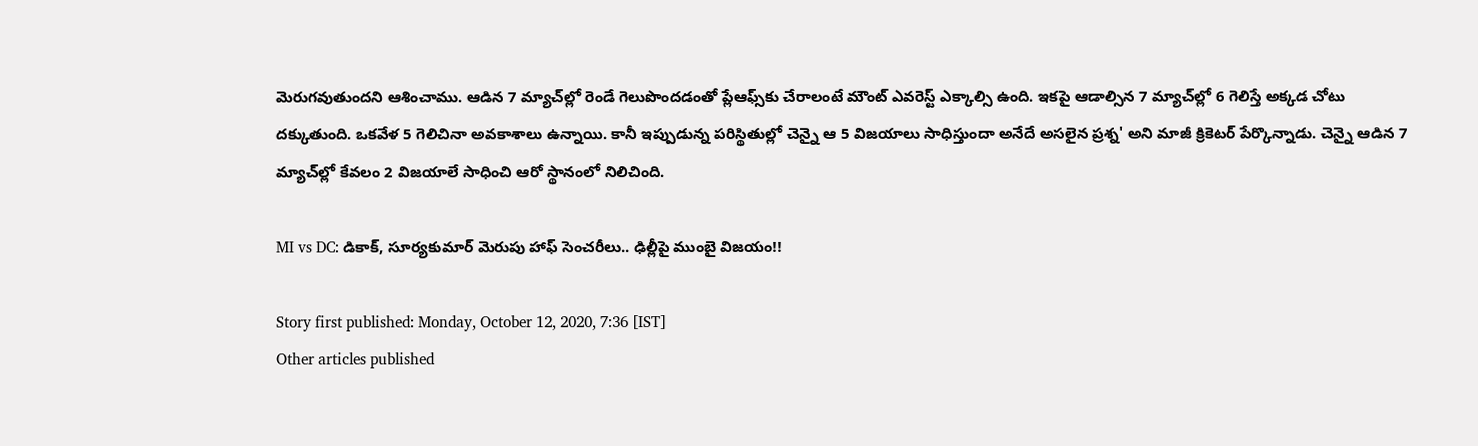మెరుగవుతుందని ఆశించాము. ఆడిన 7 మ్యాచ్‌ల్లో రెండే గెలుపొందడంతో ప్లేఆఫ్స్‌కు చేరాలంటే మౌంట్‌ ఎవరెస్ట్‌ ఎక్కాల్సి ఉంది. ఇకపై ఆడాల్సిన 7 మ్యాచ్‌ల్లో 6 గెలిస్తే అక్కడ చోటు దక్కుతుంది. ఒకవేళ 5 గెలిచినా అవకాశాలు ఉన్నాయి. కానీ ఇప్పుడున్న పరిస్థితుల్లో చెన్నై ఆ 5 విజయాలు సాధిస్తుందా అనేదే అసలైన ప్రశ్న' అని మాజీ క్రికెటర్‌ పేర్కొన్నాడు. చెన్నై ఆడిన 7 మ్యాచ్‌ల్లో కేవలం 2 విజయాలే సాధించి ఆరో స్థానంలో నిలిచింది.

MI vs DC: డికాక్‌, సూర్యకుమార్‌ మెరుపు హాఫ్ సెంచరీలు.. ఢిల్లీపై ముంబై విజయం!!

Story first published: Monday, October 12, 2020, 7:36 [IST]
Other articles published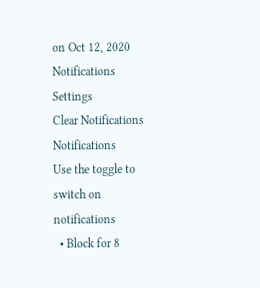on Oct 12, 2020
Notifications
Settings
Clear Notifications
Notifications
Use the toggle to switch on notifications
  • Block for 8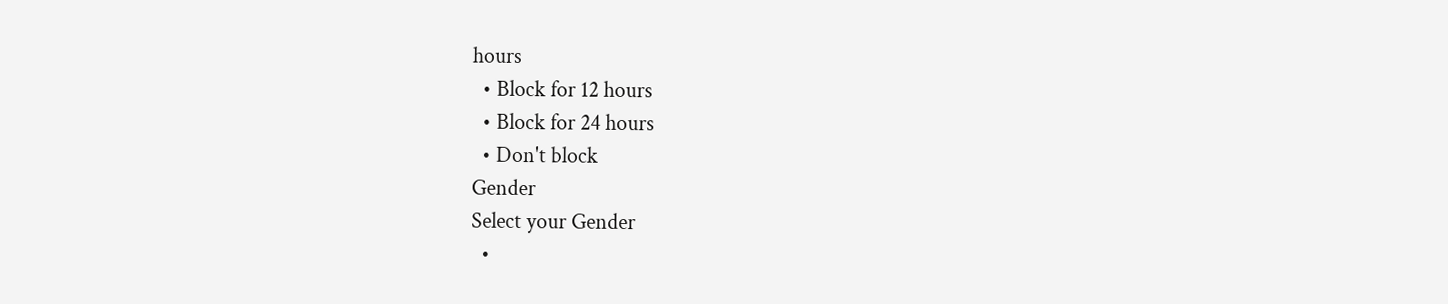hours
  • Block for 12 hours
  • Block for 24 hours
  • Don't block
Gender
Select your Gender
  •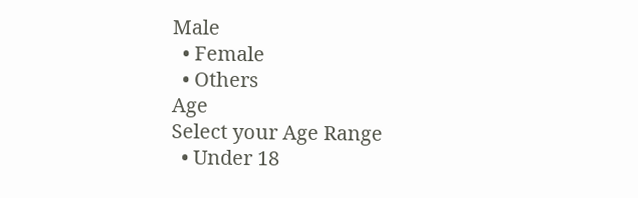Male
  • Female
  • Others
Age
Select your Age Range
  • Under 18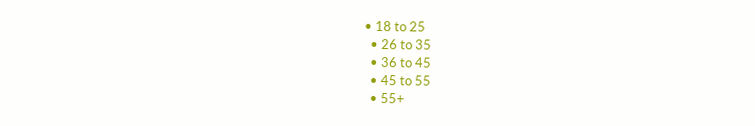• 18 to 25
  • 26 to 35
  • 36 to 45
  • 45 to 55
  • 55+